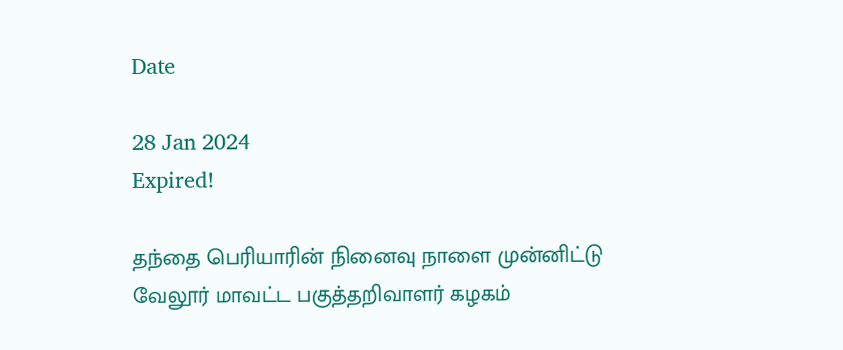Date

28 Jan 2024
Expired!

தந்தை பெரியாரின் நினைவு நாளை முன்னிட்டு வேலூர் மாவட்ட பகுத்தறிவாளர் கழகம்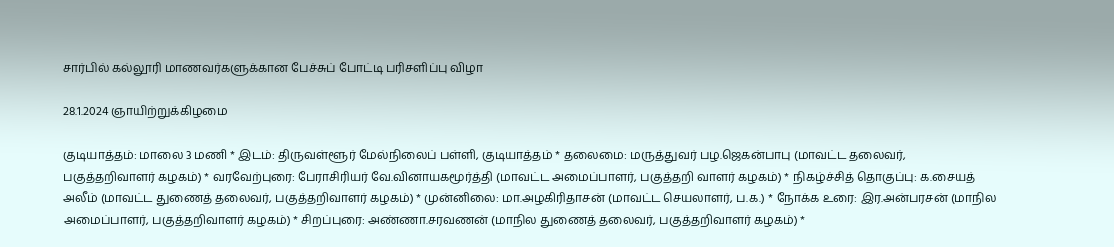சார்பில் கல்லூரி மாணவர்களுக்கான பேச்சுப் போட்டி பரிசளிப்பு விழா

28.1.2024 ஞாயிற்றுக்கிழமை

குடியாத்தம்: மாலை 3 மணி * இடம்: திருவள்ளூர் மேல்நிலைப் பள்ளி, குடியாத்தம் * தலைமை: மருத்துவர் பழ.ஜெகன்பாபு (மாவட்ட தலைவர், பகுத்தறிவாளர் கழகம்) * வரவேற்புரை: பேராசிரியர் வே.வினாயகமூர்த்தி (மாவட்ட அமைப்பாளர், பகுத்தறி வாளர் கழகம்) * நிகழ்ச்சித் தொகுப்பு: க.சையத் அலீம் (மாவட்ட துணைத் தலைவர், பகுத்தறிவாளர் கழகம்) * முன்னிலை: மா.அழகிரிதாசன் (மாவட்ட செயலாளர், ப.க.) * நோக்க உரை: இர.அன்பரசன் (மாநில அமைப்பாளர், பகுத்தறிவாளர் கழகம்) * சிறப்புரை: அண்ணா.சரவணன் (மாநில துணைத் தலைவர், பகுத்தறிவாளர் கழகம்) *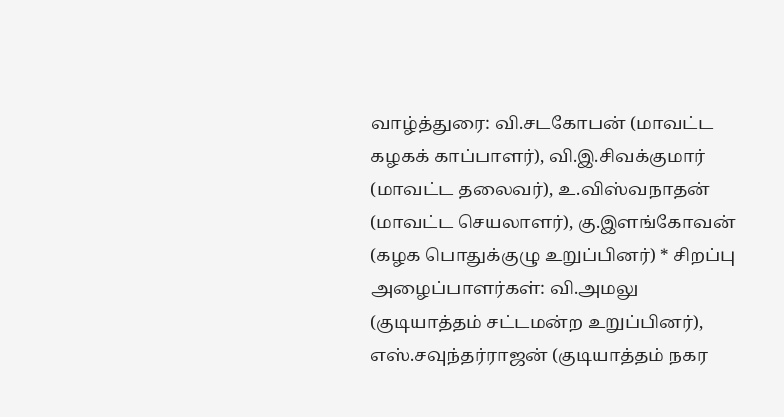வாழ்த்துரை: வி.சடகோபன் (மாவட்ட கழகக் காப்பாளர்), வி.இ.சிவக்குமார் (மாவட்ட தலைவர்), உ.விஸ்வநாதன் (மாவட்ட செயலாளர்), கு.இளங்கோவன் (கழக பொதுக்குழு உறுப்பினர்) * சிறப்பு அழைப்பாளர்கள்: வி.அமலு (குடியாத்தம் சட்டமன்ற உறுப்பினர்), எஸ்.சவுந்தர்ராஜன் (குடியாத்தம் நகர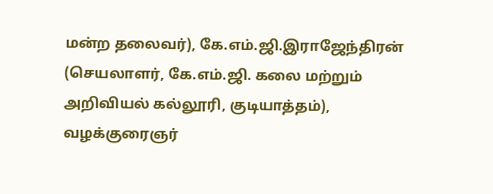மன்ற தலைவர்), கே.எம்.ஜி.இராஜேந்திரன் (செயலாளர், கே.எம்.ஜி. கலை மற்றும் அறிவியல் கல்லூரி, குடியாத்தம்), வழக்குரைஞர்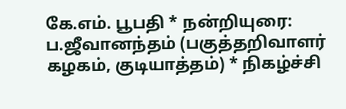கே.எம். பூபதி * நன்றியுரை: ப.ஜீவானந்தம் (பகுத்தறிவாளர் கழகம், குடியாத்தம்) * நிகழ்ச்சி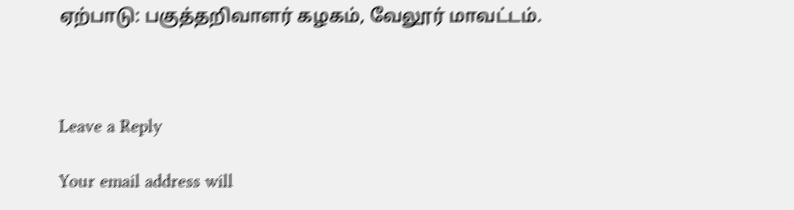ஏற்பாடு: பகுத்தறிவாளர் கழகம், வேலூர் மாவட்டம்.



Leave a Reply

Your email address will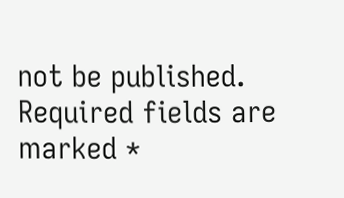not be published. Required fields are marked *